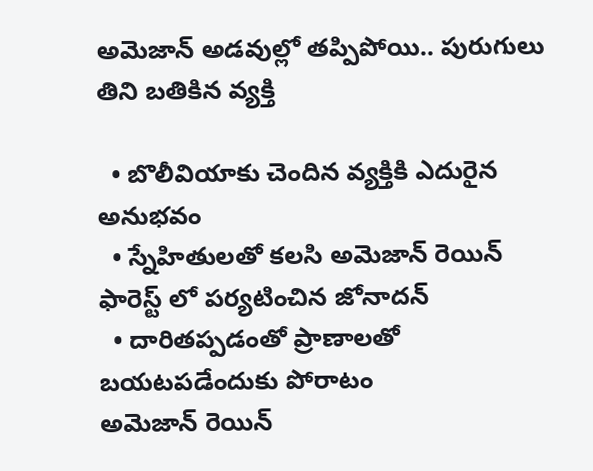అమెజాన్ అడవుల్లో తప్పిపోయి.. పురుగులు తిని బతికిన వ్యక్తి

  • బొలీవియాకు చెందిన వ్యక్తికి ఎదురైన అనుభవం
  • స్నేహితులతో కలసి అమెజాన్ రెయిన్ ఫారెస్ట్ లో పర్యటించిన జోనాదన్
  • దారితప్పడంతో ప్రాణాలతో బయటపడేందుకు పోరాటం
అమెజాన్ రెయిన్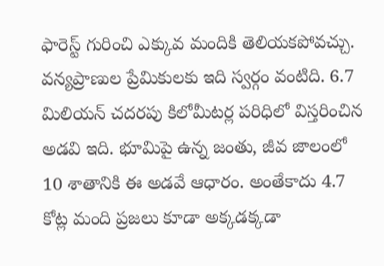ఫారెస్ట్ గురించి ఎక్కువ మందికి తెలియకపోవచ్చు. వన్యప్రాణుల ప్రేమికులకు ఇది స్వర్గం వంటిది. 6.7 మిలియన్ చదరపు కిలోమీటర్ల పరిధిలో విస్తరించిన అడవి ఇది. భూమిపై ఉన్న జంతు, జీవ జాలంలో 10 శాతానికి ఈ అడవే ఆధారం. అంతేకాదు 4.7 కోట్ల మంది ప్రజలు కూడా అక్కడక్కడా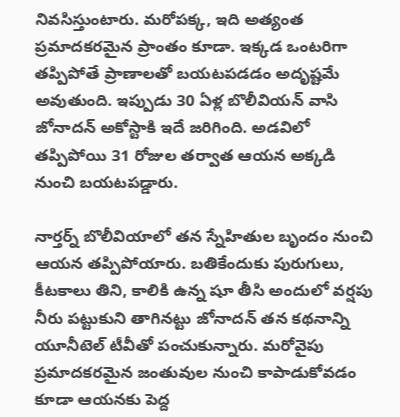నివసిస్తుంటారు. మరోపక్క, ఇది అత్యంత ప్రమాదకరమైన ప్రాంతం కూడా. ఇక్కడ ఒంటరిగా తప్పిపోతే ప్రాణాలతో బయటపడడం అదృష్టమే అవుతుంది. ఇప్పుడు 30 ఏళ్ల బొలీవియన్ వాసి జోనాదన్ అకోస్టాకి ఇదే జరిగింది. అడవిలో తప్పిపోయి 31 రోజుల తర్వాత ఆయన అక్కడి నుంచి బయటపడ్డారు.

నార్తర్న్ బొలీవియాలో తన స్నేహితుల బృందం నుంచి ఆయన తప్పిపోయారు. బతికేందుకు పురుగులు, కీటకాలు తిని, కాలికి ఉన్న షూ తీసి అందులో వర్షపు నీరు పట్టుకుని తాగినట్టు జోనాదన్ తన కథనాన్ని యూనీటెల్ టీవీతో పంచుకున్నారు. మరోవైపు ప్రమాదకరమైన జంతువుల నుంచి కాపాడుకోవడం కూడా ఆయనకు పెద్ద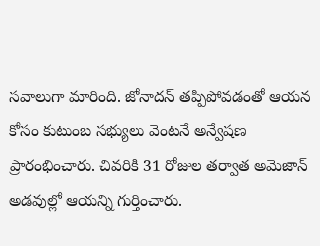సవాలుగా మారింది. జోనాదన్ తప్పిపోవడంతో ఆయన కోసం కుటుంబ సభ్యులు వెంటనే అన్వేషణ ప్రారంభించారు. చివరికి 31 రోజుల తర్వాత అమెజాన్ అడవుల్లో ఆయన్ని గుర్తించారు.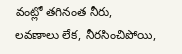వంట్లో తగినంత నీరు, లవణాలు లేక, నీరసించిపోయి,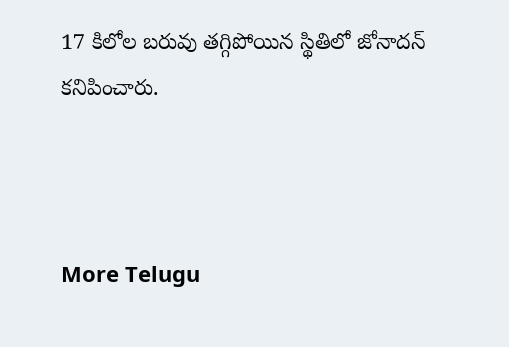17 కిలోల బరువు తగ్గిపోయిన స్థితిలో జోనాదన్ కనిపించారు.



More Telugu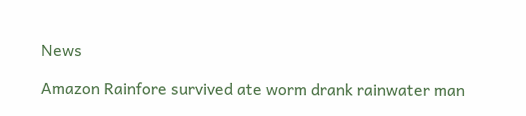News

Amazon Rainfore survived ate worm drank rainwater man